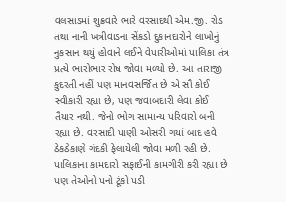વલસાડમાં શુક્રવારે ભારે વરસાદથી એમ.જી. રોડ તથા નાની ખત્રીવાડના સેંકડો દુકાનદારોને લાખોનું નુકસાન થયું હોવાને લઈને વેપારીઓમાં પાલિકા તંત્ર પ્રત્યે ભારોભાર રોષ જોવા મળ્યો છે. આ તારાજી કુદરતી નહીં પણ માનવસર્જિત છે એ સૌ કોઈ સ્વીકારી રહ્યા છે, પણ જવાબદારી લેવા કોઈ તૈયાર નથી. જેનો ભોગ સામાન્ય પરિવારો બની રહ્યા છે. વરસાદી પાણી ઓસરી ગયાં બાદ હવે ઠેકઠેકાણે ગંદકી ફેલાયેલી જોવા મળી રહી છે. પાલિકાના કામદારો સફાઈની કામગીરી કરી રહ્યા છે પણ તેઓનો પનો ટૂંકો પડી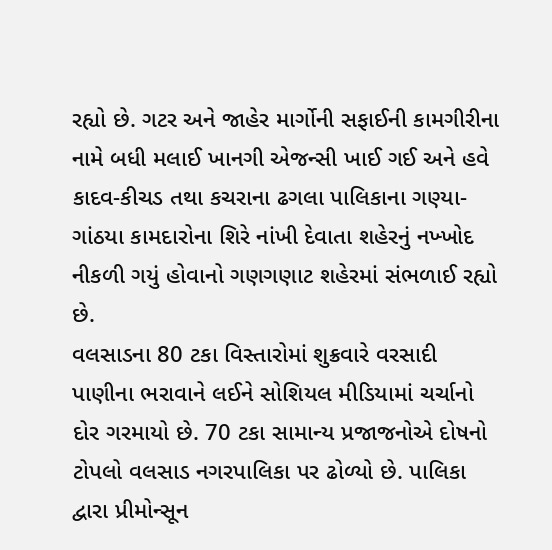રહ્યો છે. ગટર અને જાહેર માર્ગોની સફાઈની કામગીરીના નામે બધી મલાઈ ખાનગી એજન્સી ખાઈ ગઈ અને હવે કાદવ-કીચડ તથા કચરાના ઢગલા પાલિકાના ગણ્યા-ગાંઠયા કામદારોના શિરે નાંખી દેવાતા શહેરનું નખ્ખોદ નીકળી ગયું હોવાનો ગણગણાટ શહેરમાં સંભળાઈ રહ્યો છે.
વલસાડના 80 ટકા વિસ્તારોમાં શુક્રવારે વરસાદી પાણીના ભરાવાને લઈને સોશિયલ મીડિયામાં ચર્ચાનો દોર ગરમાયો છે. 70 ટકા સામાન્ય પ્રજાજનોએ દોષનો ટોપલો વલસાડ નગરપાલિકા પર ઢોળ્યો છે. પાલિકા દ્વારા પ્રીમોન્સૂન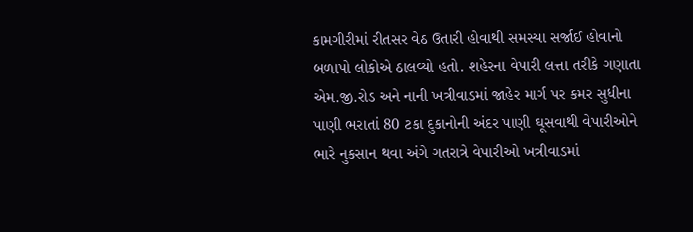કામગીરીમાં રીતસર વેઠ ઉતારી હોવાથી સમસ્યા સર્જાઈ હોવાનો બળાપો લોકોએ ઠાલવ્યો હતો. શહેરના વેપારી લત્તા તરીકે ગણાતા એમ.જી.રોડ અને નાની ખત્રીવાડમાં જાહેર માર્ગ પર કમર સુધીના પાણી ભરાતાં 80 ટકા દુકાનોની અંદર પાણી ઘૂસવાથી વેપારીઓને ભારે નુકસાન થવા અંગે ગતરાત્રે વેપારીઓ ખત્રીવાડમાં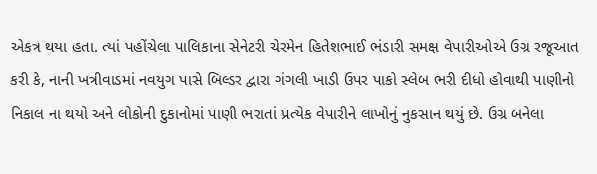એકત્ર થયા હતા. ત્યાં પહોંચેલા પાલિકાના સેનેટરી ચેરમેન હિતેશભાઈ ભંડારી સમક્ષ વેપારીઓએ ઉગ્ર રજૂઆત કરી કે, નાની ખત્રીવાડમાં નવયુગ પાસે બિલ્ડર દ્વારા ગંગલી ખાડી ઉપર પાકો સ્લેબ ભરી દીધો હોવાથી પાણીનો નિકાલ ના થયો અને લોકોની દુકાનોમાં પાણી ભરાતાં પ્રત્યેક વેપારીને લાખોનું નુકસાન થયું છે. ઉગ્ર બનેલા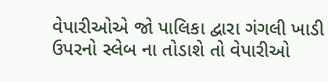વેપારીઓએ જો પાલિકા દ્વારા ગંગલી ખાડી ઉપરનો સ્લેબ ના તોડાશે તો વેપારીઓ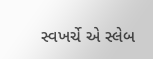સ્વખર્ચે એ સ્લેબ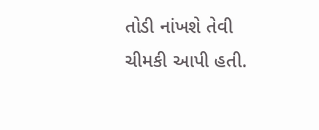તોડી નાંખશે તેવી ચીમકી આપી હતી.